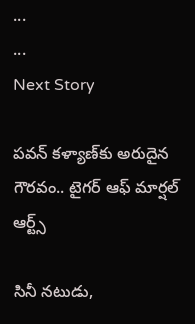...
...
Next Story

పవన్‌ కళ్యా‌ణ్‌కు అరుదైన గౌరవం.. టైగర్‌ ఆఫ్‌ మార్షల్‌ ఆర్ట్స్‌

సినీ నటుడు,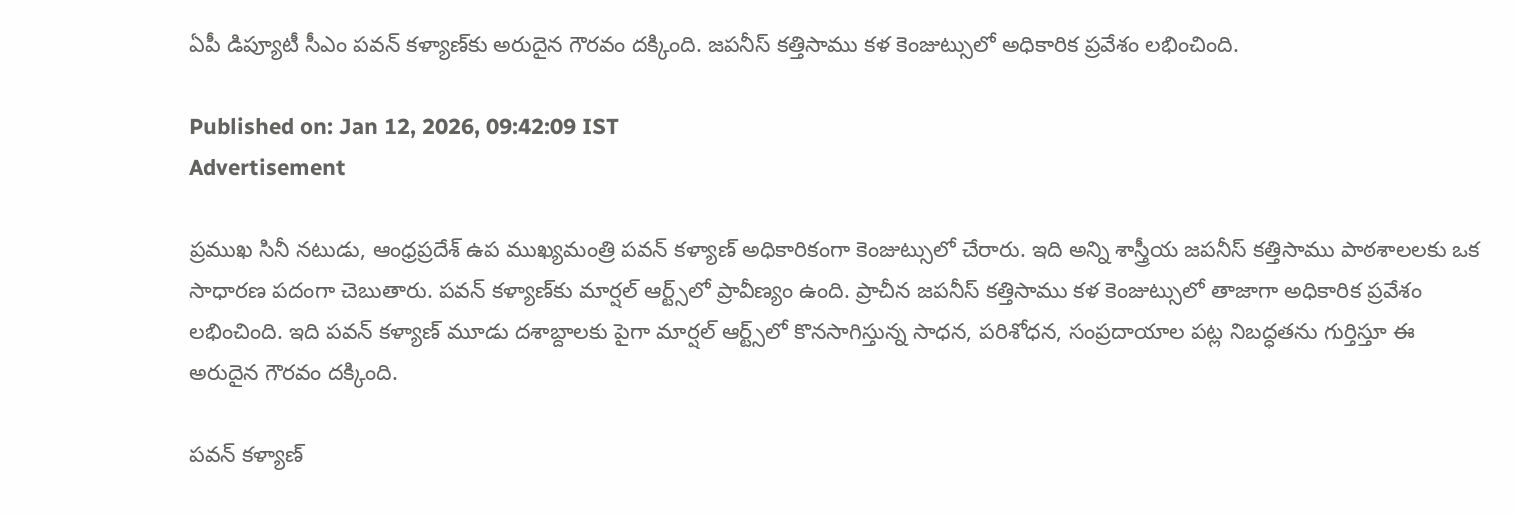ఏపీ డిప్యూటీ సీఎం పవన్ కళ్యాణ్‌కు అరుదైన గౌరవం దక్కింది. జపనీస్ కత్తిసాము కళ కెంజుట్సులో అధికారిక ప్రవేశం లభించింది.

Published on: Jan 12, 2026, 09:42:09 IST
Advertisement

ప్రముఖ సినీ నటుడు, ఆంధ్రప్రదేశ్ ఉప ముఖ్యమంత్రి పవన్ కళ్యాణ్ అధికారికంగా కెంజుట్సులో చేరారు. ఇది అన్ని శాస్త్రీయ జపనీస్ కత్తిసాము పాఠశాలలకు ఒక సాధారణ పదంగా చెబుతారు. పవన్ కళ్యాణ్‌కు మార్షల్ ఆర్ట్స్‌లో ప్రావీణ్యం ఉంది. ప్రాచీన జపనీస్ కత్తిసాము కళ కెంజుట్సులో తాజాగా అధికారిక ప్రవేశం లభించింది. ఇది పవన్ కళ్యాణ్ మూడు దశాబ్దాలకు పైగా మార్షల్ ఆర్ట్స్‌లో కొనసాగిస్తున్న సాధన, పరిశోధన, సంప్రదాయాల పట్ల నిబద్ధతను గుర్తిస్తూ ఈ అరుదైన గౌరవం దక్కింది.

పవన్ కళ్యాణ్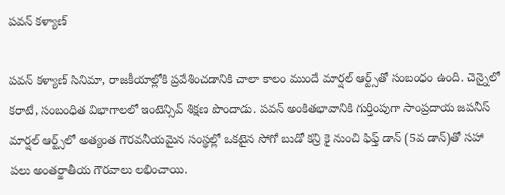పవన్ కళ్యాణ్

పవన్ కళ్యాణ్ సినిమా, రాజకీయాల్లోకి ప్రవేశించడానికి చాలా కాలం ముందే మార్షల్ ఆర్ట్స్‌తో సంబంధం ఉంది. చెన్నైలో కరాటే, సంబంధిత విభాగాలలో ఇంటెన్సివ్ శిక్షణ పొందాడు. పవన్ అంకితభావానికి గుర్తింపుగా సాంప్రదాయ జపనీస్ మార్షల్ ఆర్ట్స్‌లో అత్యంత గౌరవనీయమైన సంస్థల్లో ఒకటైన సోగో బుడో కన్రి కై నుంచి ఫిఫ్త్ డాన్ (5వ డాన్)తో సహా పలు అంతర్జాతీయ గౌరవాలు లభించాయి.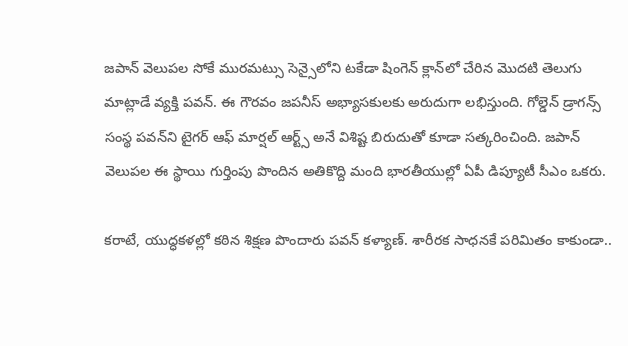జపాన్ వెలుపల సోకే మురమట్సు సెన్సైలోని టకేడా షింగెన్ క్లాన్‌లో చేరిన మొదటి తెలుగు మాట్లాడే వ్యక్తి పవన్. ఈ గౌరవం జపనీస్ అభ్యాసకులకు అరుదుగా లభిస్తుంది. గోల్డెన్‌ డ్రాగన్స్‌ సంస్థ పవన్‌ని టైగర్‌ ఆఫ్‌ మార్షల్‌ ఆర్ట్స్‌ అనే విశిష్ట బిరుదుతో కూడా సత్కరించింది. జపాన్ వెలుపల ఈ స్థాయి గుర్తింపు పొందిన అతికొద్ది మంది భారతీయుల్లో ఏపీ డిప్యూటీ సీఎం ఒకరు.

కరాటే, యుద్ధకళల్లో కఠిన శిక్షణ పొందారు పవన్ కళ్యాణ్. శారీరక సాధనకే పరిమితం కాకుండా..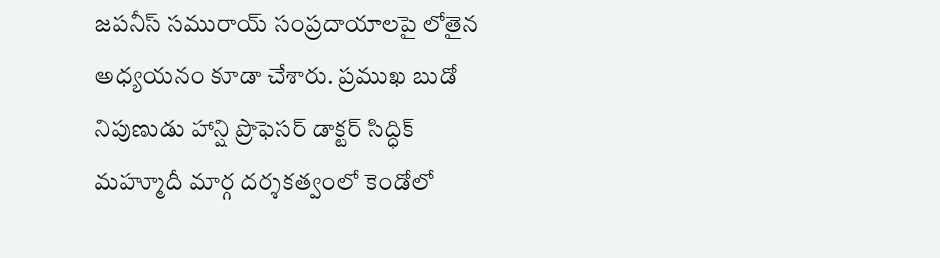జపనీస్ సమురాయ్ సంప్రదాయాలపై లోతైన అధ్యయనం కూడా చేశారు. ప్రముఖ బుడో నిపుణుడు హాన్షి ప్రొఫెసర్ డాక్టర్ సిద్ధిక్ మహ్మూదీ మార్గ దర్శకత్వంలో కెండోలో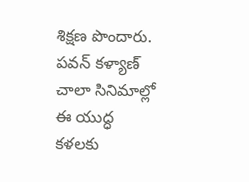శిక్షణ పొందారు. పవన్ కళ్యాణ్ చాలా సినిమాల్లో ఈ యుద్ధ కళలకు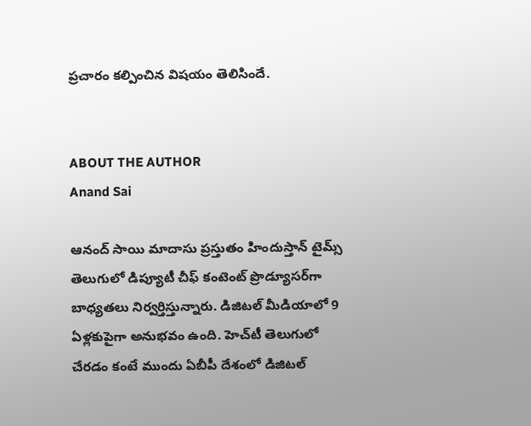ప్రచారం కల్పించిన విషయం తెలిసిందే.


ABOUT THE AUTHOR
Anand Sai

ఆనంద్ సాయి మాదాసు ప్రస్తుతం హిందుస్తాన్ టైమ్స్ తెలుగులో డిప్యూటీ చీఫ్ కంటెంట్ ప్రొడ్యూసర్‌గా బాధ్యతలు నిర్వర్తిస్తున్నారు. డిజిటల్ మీడియాలో 9 ఏళ్లకుపైగా అనుభవం ఉంది. హెచ్‌టీ తెలుగులో చేరడం కంటే ముందు ఏబీపీ దేశంలో డిజిటల్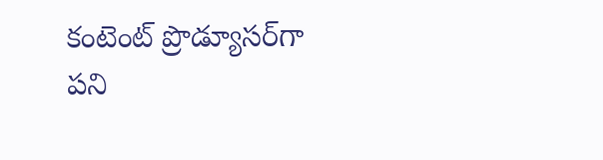కంటెంట్ ప్రొడ్యూసర్‌గా పని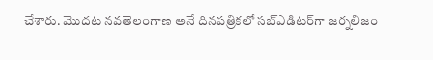చేశారు. మెుదట నవతెలంగాణ అనే దినపత్రికలో సబ్ఎడిటర్‌గా జర్నలిజం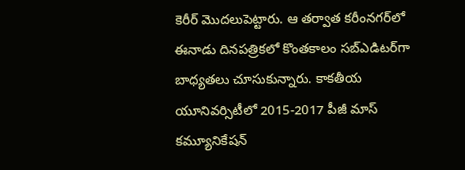కెరీర్ మెుదలుపెట్టారు. ఆ తర్వాత కరీంనగర్‌లో ఈనాడు దినపత్రికలో కొంతకాలం సబ్‌ఎడిటర్‌గా బాధ్యతలు చూసుకున్నారు. కాకతీయ యూనివర్సిటీలో 2015-2017 పీజీ మాస్ కమ్యూనికేషన్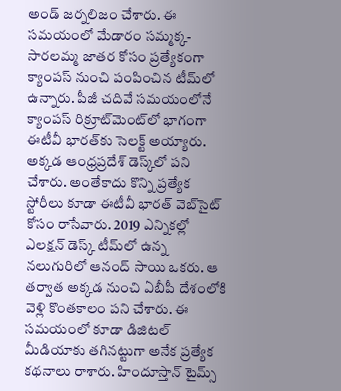అండ్ జర్నలిజం చేశారు. ఈ సమయంలో మేడారం సమ్మక్క-సారలమ్మ జాతర కోసం ప్రత్యేకంగా క్యాంపస్ నుంచి పంపించిన టీమ్‌లో ఉన్నారు. పీజీ చదివే సమయంలోనే క్యాంపస్ రిక్రూట్‌మెంట్‌లో భాగంగా ఈటీవీ భారత్‌కు సెలక్ట్ అయ్యారు. అక్కడ ఆంధ్రప్రదేశ్‌ డెస్క్‌లో పని చేశారు. అంతేకాదు కొన్ని ప్రత్యేక స్టోరీలు కూడా ఈటీవీ భారత్ వెబ్‌సైట్ కోసం రాసేవారు. 2019 ఎన్నికల్లో ఎలక్షన్ డెస్క్‌ టీమ్‌లో ఉన్న నలుగురిలో ఆనంద్ సాయి ఒకరు. ఆ తర్వాత అక్కడ నుంచి ఏబీపీ దేశంలోకి వెళ్లి కొంతకాలం పని చేశారు. ఈ సమయంలో కూడా డిజిటల్ మీడియాకు తగినట్టుగా అనేక ప్రత్యేక కథనాలు రాశారు. హిందూస్తాన్ టైమ్స్‌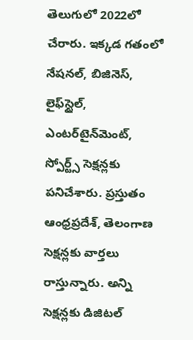తెలుగులో 2022లో చేరారు. ఇక్కడ గతంలో నేషనల్, బిజినెస్, లైఫ్‌స్టైల్, ఎంటర్‌టైన్‌మెంట్‌, స్పోర్ట్స్‌ సెక్షన్లకు పనిచేశారు. ప్రస్తుతం ఆంధ్రప్రదేశ్, తెలంగాణ సెక్షన్లకు వార్తలు రాస్తున్నారు. అన్ని సెక్షన్లకు డిజిటల్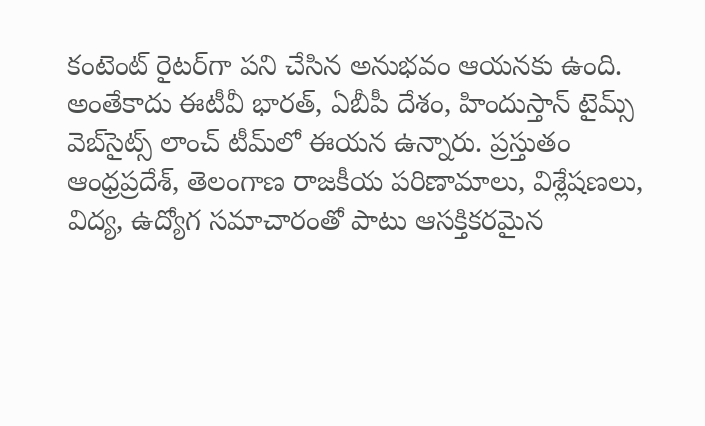కంటెంట్ రైటర్‌గా పని చేసిన అనుభవం ఆయనకు ఉంది. అంతేకాదు ఈటీవీ భారత్, ఏబీపీ దేశం, హిందుస్తాన్ టైమ్స్ వెబ్‌సైట్స్ లాంచ్ టీమ్‌లో ఈయన ఉన్నారు. ప్రస్తుతం ఆంధ్రప్రదేశ్, తెలంగాణ రాజకీయ పరిణామాలు, విశ్లేషణలు, విద్య, ఉద్యోగ సమాచారంతో పాటు ఆసక్తికరమైన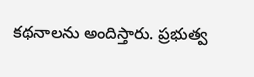కథనాలను అందిస్తారు. ప్రభుత్వ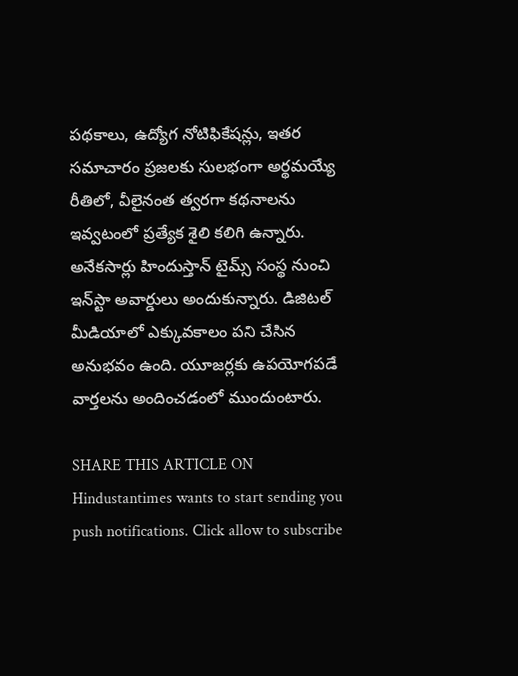పథకాలు, ఉద్యోగ నోటిఫికేషన్లు, ఇతర సమాచారం ప్రజలకు సులభంగా అర్థమయ్యే రీతిలో, వీలైనంత త్వరగా కథనాలను ఇవ్వటంలో ప్రత్యేక శైలి కలిగి ఉన్నారు. అనేకసార్లు హిందుస్తాన్ టైమ్స్ సంస్థ నుంచి ఇన్‌స్టా అవార్డులు అందుకున్నారు. డిజిటల్ మీడియాలో ఎక్కువకాలం పని చేసిన అనుభవం ఉంది. యూజర్లకు ఉపయోగపడే వార్తలను అందించడంలో ముందుంటారు.

SHARE THIS ARTICLE ON
Hindustantimes wants to start sending you push notifications. Click allow to subscribe